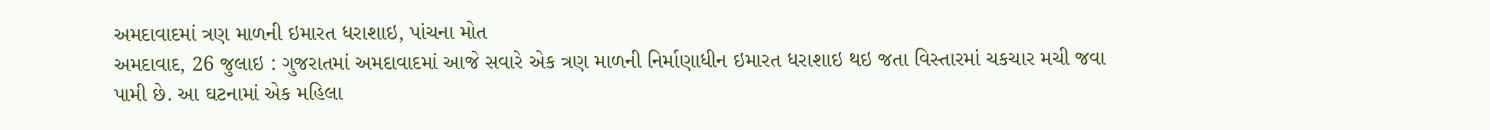અમદાવાદમાં ત્રણ માળની ઇમારત ધરાશાઇ, પાંચના મોત
અમદાવાદ, 26 જુલાઇ : ગુજરાતમાં અમદાવાદમાં આજે સવારે એક ત્રણ માળની નિર્માણાધીન ઇમારત ધરાશાઇ થઇ જતા વિસ્તારમાં ચકચાર મચી જવા પામી છે. આ ઘટનામાં એક મહિલા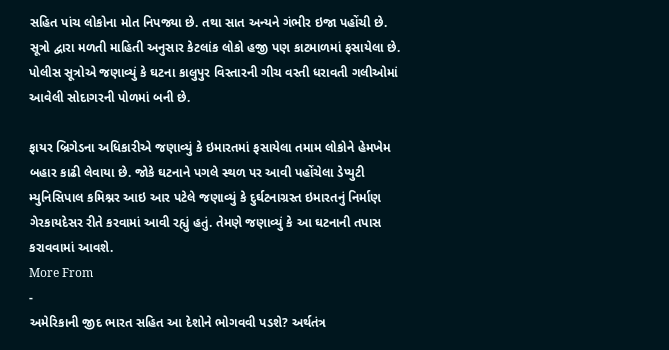સહિત પાંચ લોકોના મોત નિપજ્યા છે. તથા સાત અન્યને ગંભીર ઇજા પહોંચી છે.
સૂત્રો દ્વારા મળતી માહિતી અનુસાર કેટલાંક લોકો હજી પણ કાટમાળમાં ફસાયેલા છે. પોલીસ સૂત્રોએ જણાવ્યું કે ઘટના કાલુપુર વિસ્તારની ગીચ વસ્તી ધરાવતી ગલીઓમાં આવેલી સોદાગરની પોળમાં બની છે.

ફાયર બ્રિગેડના અધિકારીએ જણાવ્યું કે ઇમારતમાં ફસાયેલા તમામ લોકોને હેમખેમ બહાર કાઢી લેવાયા છે. જોકે ઘટનાને પગલે સ્થળ પર આવી પહોંચેલા ડેપ્યુટી મ્યુનિસિપાલ કમિશ્નર આઇ આર પટેલે જણાવ્યું કે દુર્ઘટનાગ્રસ્ત ઇમારતનું નિર્માણ ગેરકાયદેસર રીતે કરવામાં આવી રહ્યું હતું. તેમણે જણાવ્યું કે આ ઘટનાની તપાસ કરાવવામાં આવશે.
More From
-
અમેરિકાની જીદ ભારત સહિત આ દેશોને ભોગવવી પડશે? અર્થતંત્ર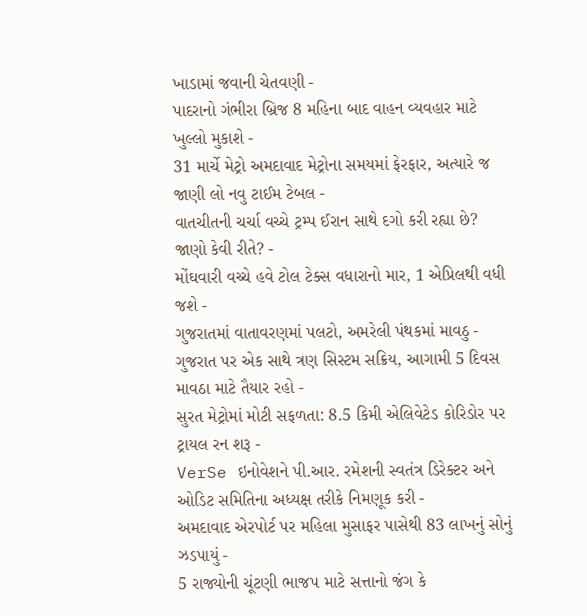ખાડામાં જવાની ચેતવણી -
પાદરાનો ગંભીરા બ્રિજ 8 મહિના બાદ વાહન વ્યવહાર માટે ખુલ્લો મુકાશે -
31 માર્ચે મેટ્રો અમદાવાદ મેટ્રોના સમયમાં ફેરફાર, અત્યારે જ જાણી લો નવુ ટાઈમ ટેબલ -
વાતચીતની ચર્ચા વચ્ચે ટ્રમ્પ ઈરાન સાથે દગો કરી રહ્યા છે? જાણો કેવી રીતે? -
મોંઘવારી વચ્ચે હવે ટોલ ટેક્સ વધારાનો માર, 1 એપ્રિલથી વધી જશે -
ગુજરાતમાં વાતાવરણમાં પલટો, અમરેલી પંથકમાં માવઠુ -
ગુજરાત પર એક સાથે ત્રણ સિસ્ટમ સક્રિય, આગામી 5 દિવસ માવઠા માટે તૈયાર રહો -
સુરત મેટ્રોમાં મોટી સફળતા: 8.5 કિમી એલિવેટેડ કોરિડોર પર ટ્રાયલ રન શરૂ -
VerSe ઇનોવેશને પી.આર. રમેશની સ્વતંત્ર ડિરેક્ટર અને ઓડિટ સમિતિના અધ્યક્ષ તરીકે નિમણૂક કરી -
અમદાવાદ એરપોર્ટ પર મહિલા મુસાફર પાસેથી 83 લાખનું સોનું ઝડપાયું -
5 રાજ્યોની ચૂંટણી ભાજપ માટે સત્તાનો જંગ કે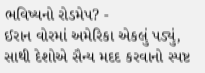ભવિષ્યનો રોડમેપ? -
ઈરાન વોરમાં અમેરિકા એકલું પડ્યું, સાથી દેશોએ સૈન્ય મદદ કરવાનો સ્પષ્ટ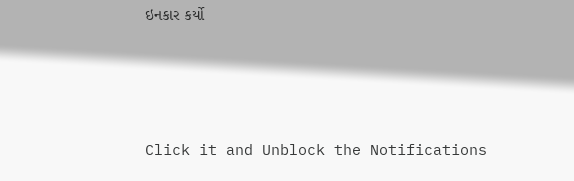ઇનકાર કર્યો




Click it and Unblock the Notifications